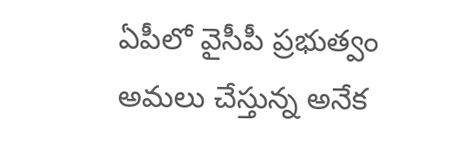ఏపీలో వైసీపీ ప్రభుత్వం అమలు చేస్తున్న అనేక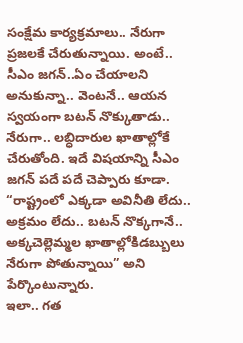సంక్షేమ కార్యక్రమాలు.. నేరుగా ప్రజలకే చేరుతున్నాయి. అంటే.. సీఎం జగన్..ఏం చేయాలని అనుకున్నా.. వెంటనే.. ఆయన స్వయంగా బటన్ నొక్కుతాడు.. నేరుగా.. లబ్ధిదారుల ఖాతాల్లోకే చేరుతోంది. ఇదే విషయాన్ని సీఎం జగన్ పదే పదే చెప్పారు కూడా. “రాష్ట్రంలో ఎక్కడా అవినీతి లేదు.. అక్రమం లేదు.. బటన్ నొక్కగానే.. అక్కచెల్లెమ్మల ఖాతాల్లోకిడబ్బులు నేరుగా పోతున్నాయి” అని పేర్కొంటున్నారు.
ఇలా.. గత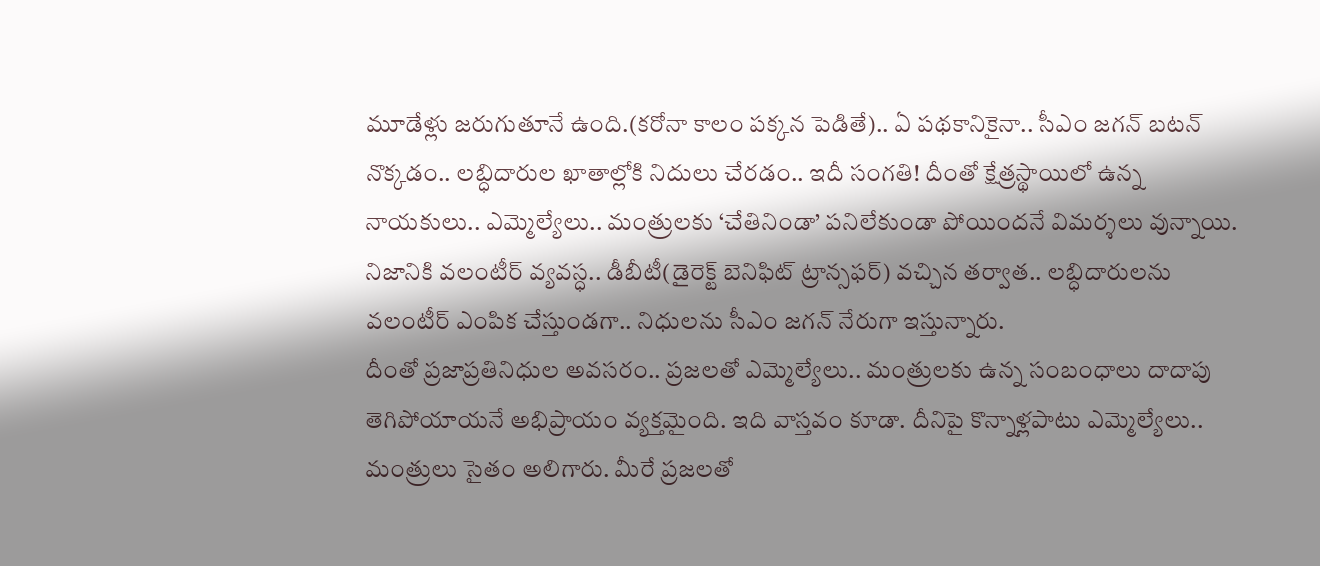మూడేళ్లు జరుగుతూనే ఉంది.(కరోనా కాలం పక్కన పెడితే).. ఏ పథకానికైనా.. సీఎం జగన్ బటన్ నొక్కడం.. లబ్ధిదారుల ఖాతాల్లోకి నిదులు చేరడం.. ఇదీ సంగతి! దీంతో క్షేత్రస్థాయిలో ఉన్న నాయకులు.. ఎమ్మెల్యేలు.. మంత్రులకు ‘చేతినిండా’ పనిలేకుండా పోయిందనే విమర్శలు వున్నాయి. నిజానికి వలంటీర్ వ్యవస్ధ.. డీబీటీ(డైరెక్ట్ బెనిఫిట్ ట్రాన్సఫర్) వచ్చిన తర్వాత.. లబ్ధిదారులను వలంటీర్ ఎంపిక చేస్తుండగా.. నిధులను సీఎం జగన్ నేరుగా ఇస్తున్నారు.
దీంతో ప్రజాప్రతినిధుల అవసరం.. ప్రజలతో ఎమ్మెల్యేలు.. మంత్రులకు ఉన్న సంబంధాలు దాదాపు తెగిపోయాయనే అభిప్రాయం వ్యక్తమైంది. ఇది వాస్తవం కూడా. దీనిపై కొన్నాళ్లపాటు ఎమ్మెల్యేలు.. మంత్రులు సైతం అలిగారు. మీరే ప్రజలతో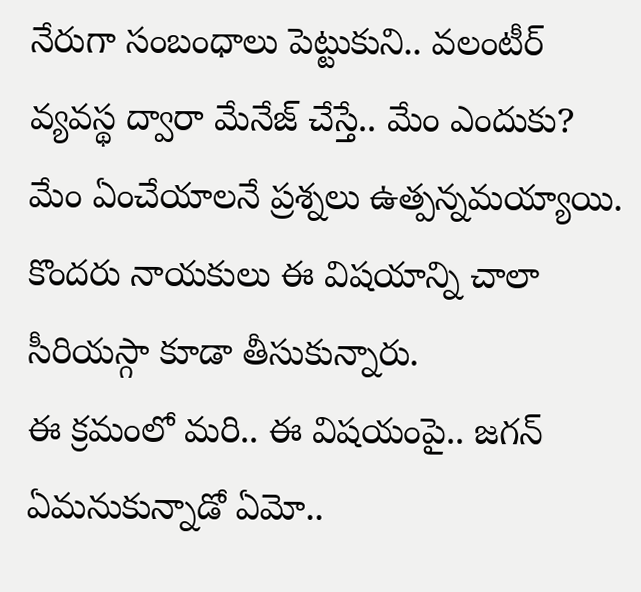నేరుగా సంబంధాలు పెట్టుకుని.. వలంటీర్ వ్యవస్థ ద్వారా మేనేజ్ చేస్తే.. మేం ఎందుకు? మేం ఏంచేయాలనే ప్రశ్నలు ఉత్పన్నమయ్యాయి. కొందరు నాయకులు ఈ విషయాన్ని చాలా సీరియస్గా కూడా తీసుకున్నారు.
ఈ క్రమంలో మరి.. ఈ విషయంపై.. జగన్ ఏమనుకున్నాడో ఏమో..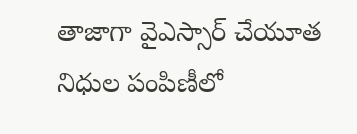తాజాగా వైఎస్సార్ చేయూత నిధుల పంపిణీలో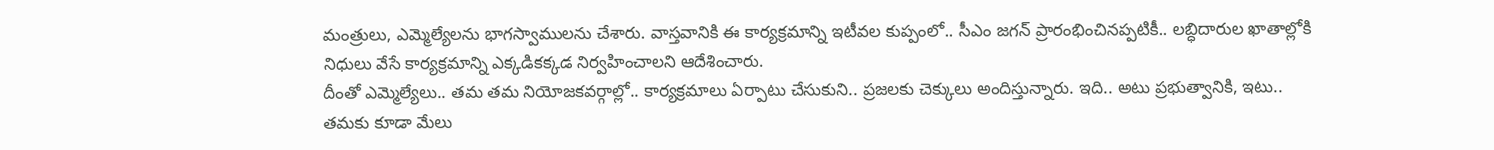మంత్రులు, ఎమ్మెల్యేలను భాగస్వాములను చేశారు. వాస్తవానికి ఈ కార్యక్రమాన్ని ఇటీవల కుప్పంలో.. సీఎం జగన్ ప్రారంభించినప్పటికీ.. లబ్ధిదారుల ఖాతాల్లోకి నిధులు వేసే కార్యక్రమాన్ని ఎక్కడికక్కడ నిర్వహించాలని ఆదేశించారు.
దీంతో ఎమ్మెల్యేలు.. తమ తమ నియోజకవర్గాల్లో.. కార్యక్రమాలు ఏర్పాటు చేసుకుని.. ప్రజలకు చెక్కులు అందిస్తున్నారు. ఇది.. అటు ప్రభుత్వానికి, ఇటు.. తమకు కూడా మేలు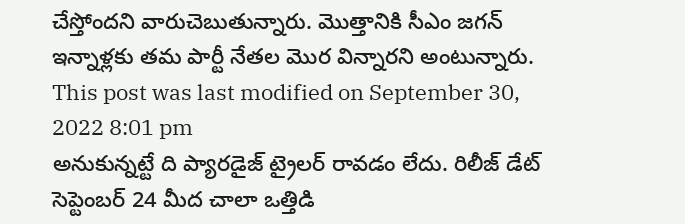చేస్తోందని వారుచెబుతున్నారు. మొత్తానికి సీఎం జగన్ ఇన్నాళ్లకు తమ పార్టీ నేతల మొర విన్నారని అంటున్నారు.
This post was last modified on September 30, 2022 8:01 pm
అనుకున్నట్టే ది ప్యారడైజ్ ట్రైలర్ రావడం లేదు. రిలీజ్ డేట్ సెప్టెంబర్ 24 మీద చాలా ఒత్తిడి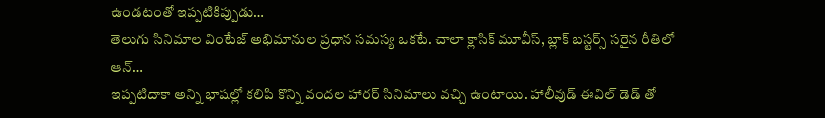ఉండటంతో ఇప్పటికిప్పుడు…
తెలుగు సినిమాల వింటేజ్ అభిమానుల ప్రధాన సమస్య ఒకటే. చాలా క్లాసిక్ మూవీస్, బ్లాక్ బస్టర్స్ సరైన రీతిలో ఆన్…
ఇప్పటిదాకా అన్ని భాషల్లో కలిపి కొన్ని వందల హారర్ సినిమాలు వచ్చి ఉంటాయి. హాలీవుడ్ ఈవిల్ డెడ్ తో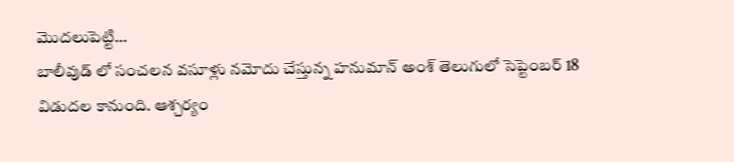మొదలుపెట్టి…
బాలీవుడ్ లో సంచలన వసూళ్లు నమోదు చేస్తున్న హనుమాన్ అంశ్ తెలుగులో సెప్టెంబర్ 18 విడుదల కానుంది. ఆశ్చర్యం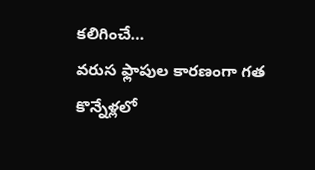కలిగించే…
వరుస ఫ్లాపుల కారణంగా గత కొన్నేళ్లలో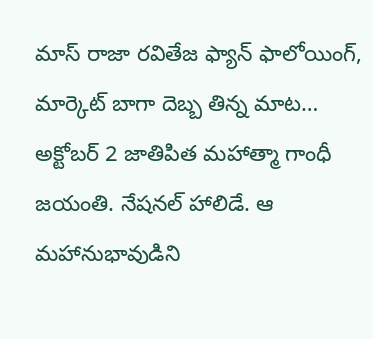మాస్ రాజా రవితేజ ఫ్యాన్ ఫాలోయింగ్, మార్కెట్ బాగా దెబ్బ తిన్న మాట…
అక్టోబర్ 2 జాతిపిత మహాత్మా గాంధీ జయంతి. నేషనల్ హాలిడే. ఆ మహానుభావుడిని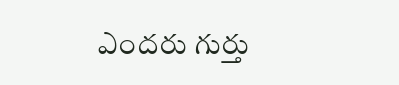ఎందరు గుర్తు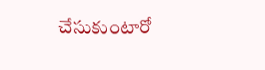చేసుకుంటారో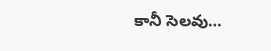కానీ సెలవు…